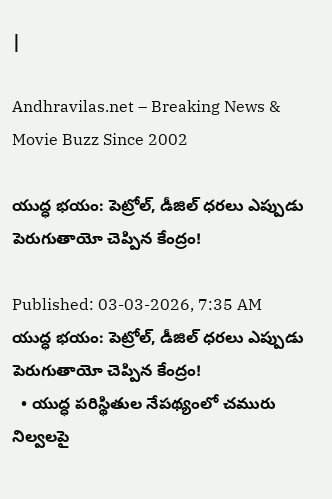|

Andhravilas.net – Breaking News & Movie Buzz Since 2002

యుద్ధ భయం: పెట్రోల్, డీజిల్ ధరలు ఎప్పుడు పెరుగుతాయో చెప్పిన కేంద్రం!

Published: 03-03-2026, 7:35 AM
యుద్ధ భయం: పెట్రోల్, డీజిల్ ధరలు ఎప్పుడు పెరుగుతాయో చెప్పిన కేంద్రం!
  • యుద్ధ పరిస్థితుల నేపథ్యంలో చమురు నిల్వలపై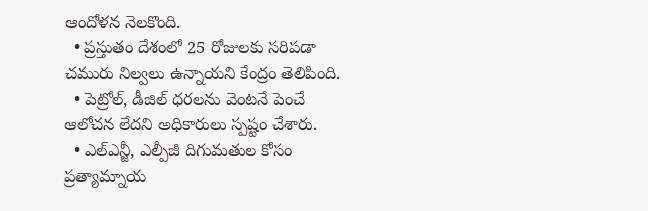ఆందోళన నెలకొంది.
  • ప్రస్తుతం దేశంలో 25 రోజులకు సరిపడా చమురు నిల్వలు ఉన్నాయని కేంద్రం తెలిపింది.
  • పెట్రోల్, డీజిల్ ధరలను వెంటనే పెంచే ఆలోచన లేదని అధికారులు స్పష్టం చేశారు.
  • ఎల్ఎన్జీ, ఎల్పీజీ దిగుమతుల కోసం ప్రత్యామ్నాయ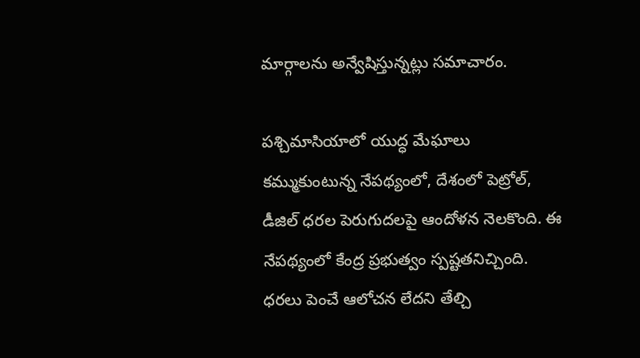మార్గాలను అన్వేషిస్తున్నట్లు సమాచారం.

పశ్చిమాసియాలో యుద్ధ మేఘాలు కమ్ముకుంటున్న నేపథ్యంలో, దేశంలో పెట్రోల్, డీజిల్ ధరల పెరుగుదలపై ఆందోళన నెలకొంది. ఈ నేపథ్యంలో కేంద్ర ప్రభుత్వం స్పష్టతనిచ్చింది. ధరలు పెంచే ఆలోచన లేదని తేల్చి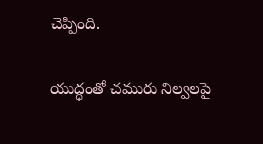చెప్పింది.

యుద్ధంతో చమురు నిల్వలపై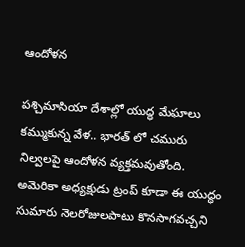ఆందోళన

పశ్చిమాసియా దేశాల్లో యుద్ధ మేఘాలు కమ్ముకున్న వేళ.. భారత్ లో చమురు నిల్వలపై ఆందోళన వ్యక్తమవుతోంది. అమెరికా అధ్యక్షుడు ట్రంప్ కూడా ఈ యుద్ధం సుమారు నెలరోజులపాటు కొనసాగవచ్చని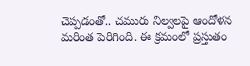చెప్పడంతో.. చమురు నిల్వలపై ఆందోళన మరింత పెరిగింది. ఈ క్రమంలో ప్రస్తుతం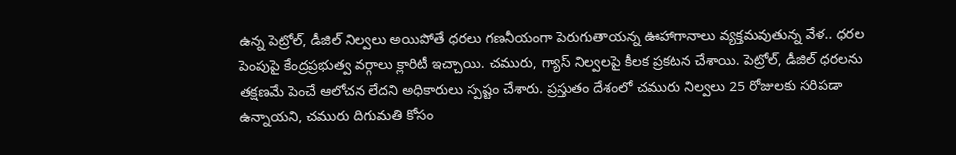ఉన్న పెట్రోల్, డీజిల్ నిల్వలు అయిపోతే ధరలు గణనీయంగా పెరుగుతాయన్న ఊహాగానాలు వ్యక్తమవుతున్న వేళ.. ధరల పెంపుపై కేంద్రప్రభుత్వ వర్గాలు క్లారిటీ ఇచ్చాయి. చమురు, గ్యాస్ నిల్వలపై కీలక ప్రకటన చేశాయి. పెట్రోల్, డీజిల్ ధరలను తక్షణమే పెంచే ఆలోచన లేదని అధికారులు స్పష్టం చేశారు. ప్రస్తుతం దేశంలో చమురు నిల్వలు 25 రోజులకు సరిపడా ఉన్నాయని, చమురు దిగుమతి కోసం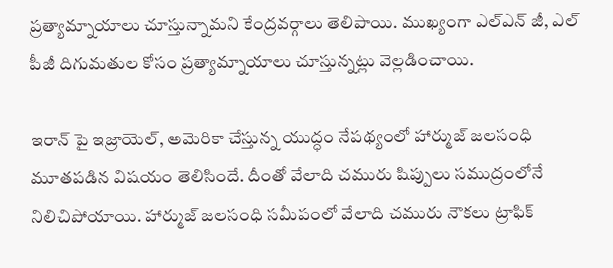ప్రత్యామ్నాయాలు చూస్తున్నామని కేంద్రవర్గాలు తెలిపాయి. ముఖ్యంగా ఎల్ఎన్ జీ, ఎల్ పీజీ దిగుమతుల కోసం ప్రత్యామ్నాయాలు చూస్తున్నట్లు వెల్లడించాయి.

ఇరాన్ పై ఇజ్రాయెల్, అమెరికా చేస్తున్న యుద్ధం నేపథ్యంలో హార్ముజ్ జలసంధి మూతపడిన విషయం తెలిసిందే. దీంతో వేలాది చమురు షిప్పులు సముద్రంలోనే నిలిచిపోయాయి. హార్ముజ్ జలసంధి సమీపంలో వేలాది చమురు నౌకలు ట్రాఫిక్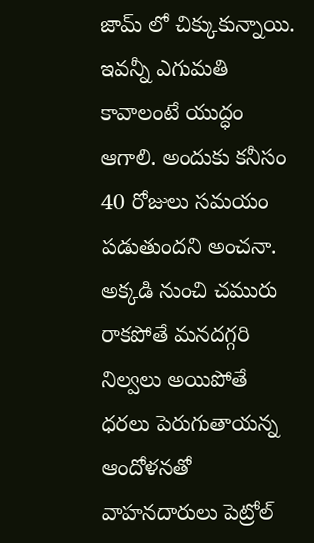జామ్ లో చిక్కుకున్నాయి. ఇవన్నీ ఎగుమతి కావాలంటే యుద్ధం ఆగాలి. అందుకు కనీసం 40 రోజులు సమయం పడుతుందని అంచనా. అక్కడి నుంచి చమురు రాకపోతే మనదగ్గరి నిల్వలు అయిపోతే ధరలు పెరుగుతాయన్న ఆందోళనతో వాహనదారులు పెట్రోల్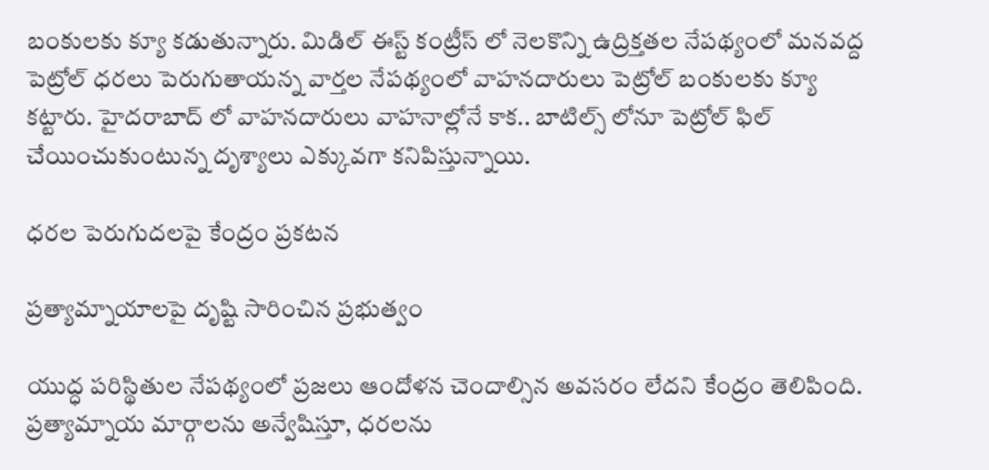బంకులకు క్యూ కడుతున్నారు. మిడిల్ ఈస్ట్ కంట్రీస్ లో నెలకొన్ని ఉద్రిక్తతల నేపథ్యంలో మనవద్ద పెట్రోల్ ధరలు పెరుగుతాయన్న వార్తల నేపథ్యంలో వాహనదారులు పెట్రోల్ బంకులకు క్యూ కట్టారు. హైదరాబాద్ లో వాహనదారులు వాహనాల్లోనే కాక.. బాటిల్స్ లోనూ పెట్రోల్ ఫిల్ చేయించుకుంటున్న దృశ్యాలు ఎక్కువగా కనిపిస్తున్నాయి.

ధరల పెరుగుదలపై కేంద్రం ప్రకటన

ప్రత్యామ్నాయాలపై దృష్టి సారించిన ప్రభుత్వం

యుద్ధ పరిస్థితుల నేపథ్యంలో ప్రజలు ఆందోళన చెందాల్సిన అవసరం లేదని కేంద్రం తెలిపింది. ప్రత్యామ్నాయ మార్గాలను అన్వేషిస్తూ, ధరలను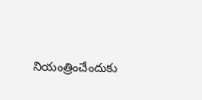నియంత్రించేందుకు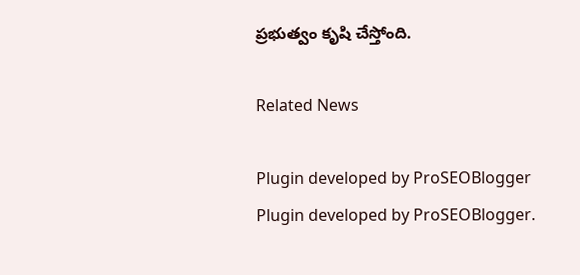ప్రభుత్వం కృషి చేస్తోంది.

Related News

Plugin developed by ProSEOBlogger
Plugin developed by ProSEOBlogger.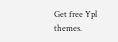Get free Ypl themes.